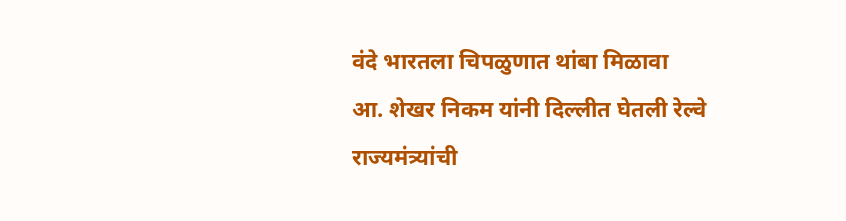वंदे भारतला चिपळुणात थांबा मिळावा
आ. शेखर निकम यांनी दिल्लीत घेतली रेल्वे राज्यमंत्र्यांची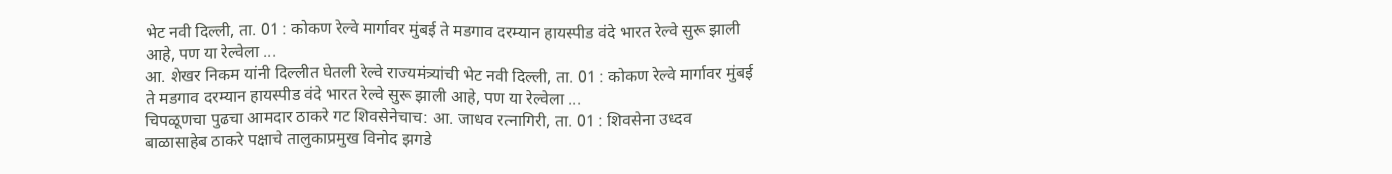भेट नवी दिल्ली, ता. 01 : कोकण रेल्वे मार्गावर मुंबई ते मडगाव दरम्यान हायस्पीड वंदे भारत रेल्वे सुरू झाली आहे, पण या रेल्वेला ...
आ. शेखर निकम यांनी दिल्लीत घेतली रेल्वे राज्यमंत्र्यांची भेट नवी दिल्ली, ता. 01 : कोकण रेल्वे मार्गावर मुंबई ते मडगाव दरम्यान हायस्पीड वंदे भारत रेल्वे सुरू झाली आहे, पण या रेल्वेला ...
चिपळूणचा पुढचा आमदार ठाकरे गट शिवसेनेचाच: आ. जाधव रत्नागिरी, ता. 01 : शिवसेना उध्दव बाळासाहेब ठाकरे पक्षाचे तालुकाप्रमुख विनोद झगडे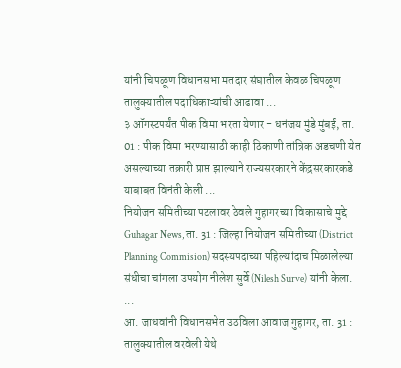यांनी चिपळूण विधानसभा मतदार संघातील केवळ चिपळूण तालुक्यातील पदाधिकाऱ्यांची आढावा ...
३ ऑगस्टपर्यंत पीक विमा भरता येणार - धनंजय मुंडे मुंबई, ता. 01 : पीक विमा भरण्यासाठी काही ठिकाणी तांत्रिक अडचणी येत असल्याच्या तक्रारी प्राप्त झाल्याने राज्यसरकारने केंद्रसरकारकडे याबाबत विनंती केली ...
नियोजन समितीच्या पटलावर ठेवले गुहागरच्या विकासाचे मुद्दे Guhagar News, ता. 31 : जिल्हा नियोजन समितीच्या (District Planning Commision) सदस्यपदाच्या पहिल्यांदाच मिळालेल्या संधीचा चांगला उपयोग नीलेश सुर्वे (Nilesh Surve) यांनी केला. ...
आ. जाधवांनी विधानसभेत उठविला आवाज गुहागर, ता. 31 : तालुक्यातील वरवेली येथे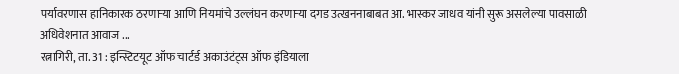पर्यावरणास हानिकारक ठरणाऱ्या आणि नियमांचे उल्लंघन करणाऱ्या दगड उत्खननाबाबत आ. भास्कर जाधव यांनी सुरू असलेल्या पावसाळी अधिवेशनात आवाज ...
रत्नागिरी, ता. 31 : इन्स्टिटयूट ऑफ चार्टर्ड अकाउंटंट्स ऑफ इंडियाला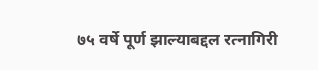७५ वर्षे पूर्ण झाल्याबद्दल रत्नागिरी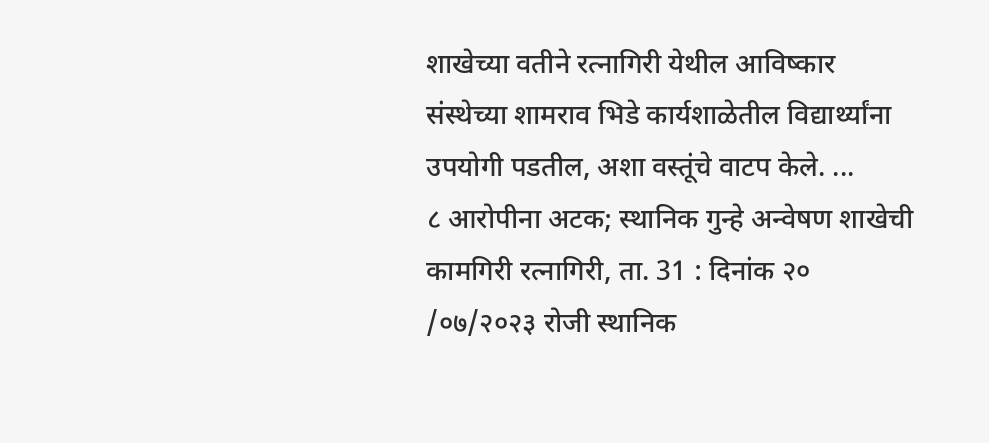शाखेच्या वतीने रत्नागिरी येथील आविष्कार संस्थेच्या शामराव भिडे कार्यशाळेतील विद्यार्थ्यांना उपयोगी पडतील, अशा वस्तूंचे वाटप केले. ...
८ आरोपीना अटक; स्थानिक गुन्हे अन्वेषण शाखेची कामगिरी रत्नागिरी, ता. 31 : दिनांक २० /०७/२०२३ रोजी स्थानिक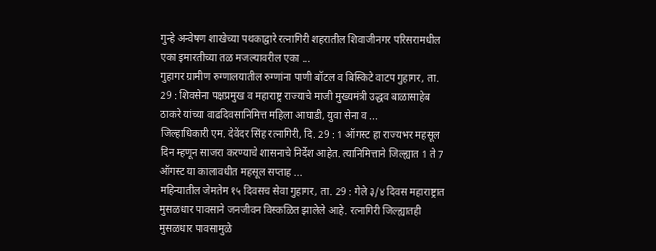गुन्हे अन्वेषण शाखेच्या पथकाद्वारे रत्नागिरी शहरातील शिवाजीनगर परिसरामधील एका इमारतीच्या तळ मजल्यावरील एका ...
गुहागर ग्रामीण रुग्णालयातील रुग्णांना पाणी बॉटल व बिस्किटे वाटप गुहागर, ता. 29 : शिवसेना पक्षप्रमुख व महाराष्ट्र राज्याचे माजी मुख्यमंत्री उद्धव बाळासाहेब ठाकरे यांच्या वाढदिवसानिमित्त महिला आघाडी, युवा सेना व ...
जिल्हाधिकारी एम. देवेंदर सिंह रत्नागिरी, दि. 29 : 1 ऑगस्ट हा राज्यभर महसूल दिन म्हणून साजरा करण्याचे शासनाचे निर्देश आहेत. त्यानिमित्ताने जिल्ह्यात 1 ते 7 ऑगस्ट या कालावधीत महसूल सप्ताह ...
महिन्यातील जेमतेम १५ दिवसच सेवा गुहागर, ता. 29 : गेले ३/४ दिवस महाराष्ट्रात मुसळधार पावसाने जनजीवन विस्कळित झालेले आहे. रत्नागिरी जिल्ह्यातही मुसळधार पावसामुळे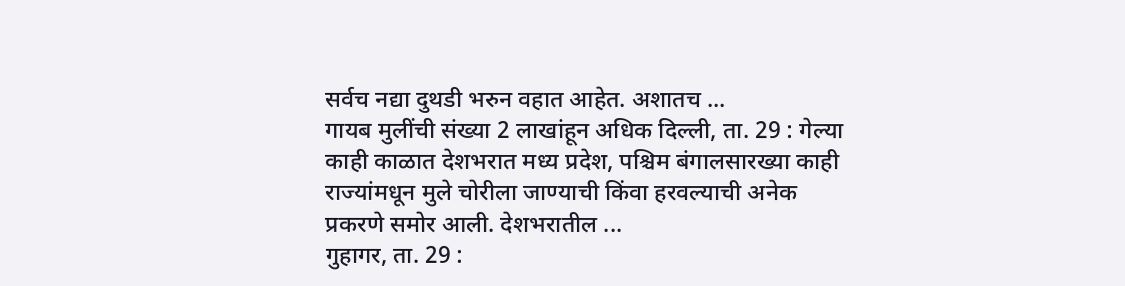सर्वच नद्या दुथडी भरुन वहात आहेत. अशातच ...
गायब मुलींची संख्या 2 लाखांहून अधिक दिल्ली, ता. 29 : गेल्या काही काळात देशभरात मध्य प्रदेश, पश्चिम बंगालसारख्या काही राज्यांमधून मुले चोरीला जाण्याची किंवा हरवल्याची अनेक प्रकरणे समोर आली. देशभरातील ...
गुहागर, ता. 29 :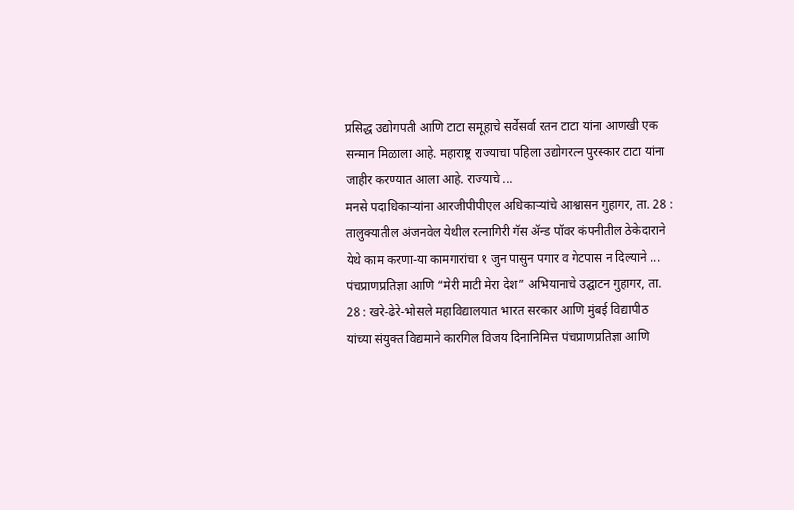प्रसिद्ध उद्योगपती आणि टाटा समूहाचे सर्वेसर्वा रतन टाटा यांना आणखी एक सन्मान मिळाला आहे. महाराष्ट्र राज्याचा पहिला उद्योगरत्न पुरस्कार टाटा यांना जाहीर करण्यात आला आहे. राज्याचे ...
मनसे पदाधिकाऱ्यांना आरजीपीपीएल अधिकाऱ्यांचे आश्वासन गुहागर, ता. 28 : तालुक्यातील अंजनवेल येथील रत्नागिरी गॅस ॲन्ड पॉवर कंपनीतील ठेकेदाराने येथे काम करणा-या कामगारांचा १ जुन पासुन पगार व गेटपास न दिल्याने ...
पंचप्राणप्रतिज्ञा आणि “मेरी माटी मेरा देश” अभियानाचे उद्घाटन गुहागर, ता. 28 : खरे-ढेरे-भोसले महाविद्यालयात भारत सरकार आणि मुंबई विद्यापीठ यांच्या संयुक्त विद्यमाने कारगिल विजय दिनानिमित्त पंचप्राणप्रतिज्ञा आणि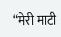“मेरी माटी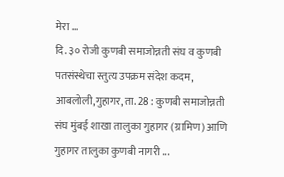मेरा ...
दि. ३० रोजी कुणबी समाजोन्नती संघ व कुणबी पतसंस्थेचा स्तुत्य उपक्रम संदेश कदम, आबलोली,गुहागर, ता. 28 : कुणबी समाजोन्नती संघ मुंबई शाखा तालुका गुहागर (ग्रामिण) आणि गुहागर तालुका कुणबी नागरी ...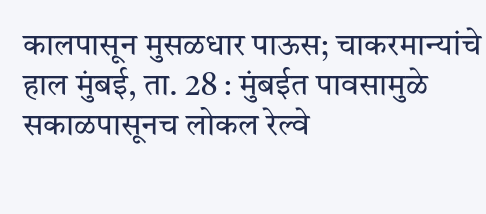कालपासून मुसळधार पाऊस; चाकरमान्यांचे हाल मुंबई, ता. 28 : मुंबईत पावसामुळे सकाळपासूनच लोकल रेल्वे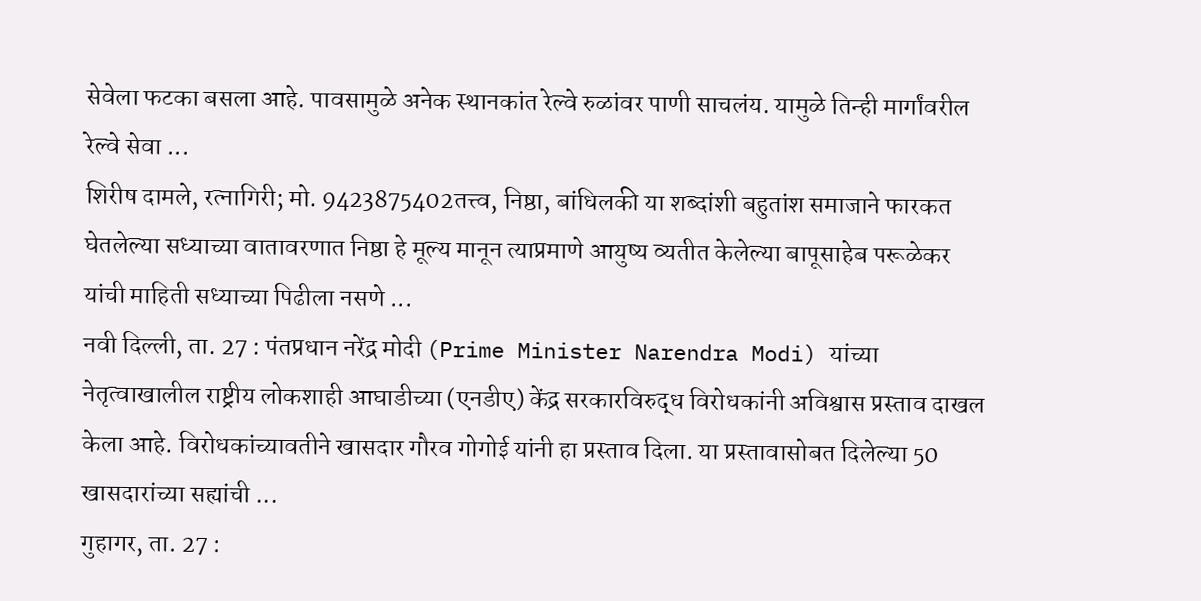सेवेला फटका बसला आहे. पावसामुळे अनेक स्थानकांत रेल्वे रुळांवर पाणी साचलंय. यामुळे तिन्ही मार्गांवरील रेल्वे सेवा ...
शिरीष दामले, रत्नागिरी; मो. 9423875402तत्त्व, निष्ठा, बांधिलकी या शब्दांशी बहुतांश समाजाने फारकत घेतलेल्या सध्याच्या वातावरणात निष्ठा हे मूल्य मानून त्याप्रमाणे आयुष्य व्यतीत केलेल्या बापूसाहेब परूळेकर यांची माहिती सध्याच्या पिढीला नसणे ...
नवी दिल्ली, ता. 27 : पंतप्रधान नरेंद्र मोदी (Prime Minister Narendra Modi) यांच्या नेतृत्वाखालील राष्ट्रीय लोकशाही आघाडीच्या (एनडीए) केंद्र सरकारविरुद्ध विरोधकांनी अविश्वास प्रस्ताव दाखल केला आहे. विरोधकांच्यावतीने खासदार गौरव गोगोई यांनी हा प्रस्ताव दिला. या प्रस्तावासोबत दिलेल्या 50 खासदारांच्या सह्यांची ...
गुहागर, ता. 27 :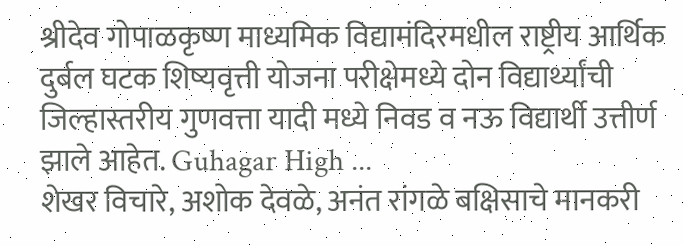श्रीदेव गोपाळकृष्ण माध्यमिक विद्यामंदिरमधील राष्ट्रीय आर्थिक दुर्बल घटक शिष्यवृत्ती योजना परीक्षेमध्ये दोन विद्यार्थ्यांची जिल्हास्तरीय गुणवत्ता यादी मध्ये निवड व नऊ विद्यार्थी उत्तीर्ण झाले आहेत. Guhagar High ...
शेखर विचारे, अशोक देवळे, अनंत रांगळे बक्षिसाचे मानकरी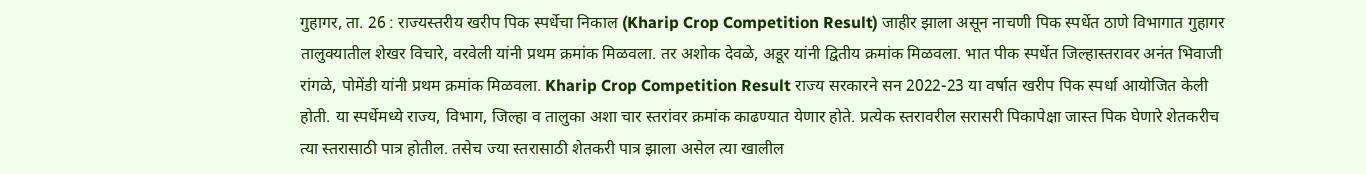गुहागर, ता. 26 : राज्यस्तरीय खरीप पिक स्पर्धेचा निकाल (Kharip Crop Competition Result) जाहीर झाला असून नाचणी पिक स्पर्धेत ठाणे विभागात गुहागर तालुक्यातील शेखर विचारे, वरवेली यांनी प्रथम क्रमांक मिळवला. तर अशोक देवळे, अडूर यांनी द्वितीय क्रमांक मिळवला. भात पीक स्पर्धेत जिल्हास्तरावर अनंत भिवाजी रांगळे, पोमेंडी यांनी प्रथम क्रमांक मिळवला. Kharip Crop Competition Result राज्य सरकारने सन 2022-23 या वर्षात खरीप पिक स्पर्धा आयोजित केली होती. या स्पर्धेमध्ये राज्य, विभाग, जिल्हा व तालुका अशा चार स्तरांवर क्रमांक काढण्यात येणार होते. प्रत्येक स्तरावरील सरासरी पिकापेक्षा जास्त पिक घेणारे शेतकरीच त्या स्तरासाठी पात्र होतील. तसेच ज्या स्तरासाठी शेतकरी पात्र झाला असेल त्या खालील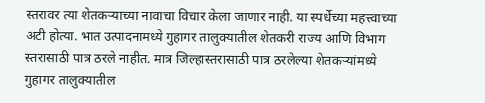स्तरावर त्या शेतकऱ्याच्या नावाचा विचार केला जाणार नाही. या स्पर्धेच्या महत्त्वाच्या अटी होत्या. भात उत्पादनामध्ये गुहागर तालुक्यातील शेतकरी राज्य आणि विभाग स्तरासाठी पात्र ठरले नाहीत. मात्र जिल्हास्तरासाठी पात्र ठरलेल्या शेतकऱ्यांमध्ये गुहागर तालुक्यातील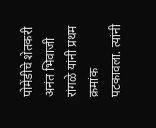पोमेंडीचे शेतकरी अनंत भिवाजी रांगळे यांनी प्रथम क्रमांक पटकावला. त्यांनी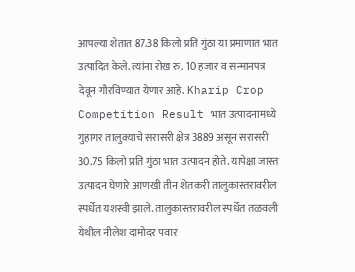आपल्या शेतात 87.38 किलो प्रति गुंठा या प्रमाणात भात उत्पादित केले. त्यांना रोख रु. 10 हजार व सन्मानपत्र देवून गौरविण्यात येणार आहे. Kharip Crop Competition Result भात उत्पादनामध्ये गुहागर तालुक्याचे सरासरी क्षेत्र 3889 असून सरासरी 30.75 किलो प्रति गुंठा भात उत्पादन होते. यापेक्षा जास्त उत्पादन घेणारे आणखी तीन शेतकरी तालुकास्तरावरील स्पर्धेत यशस्वी झाले. तालुकास्तरावरील स्पर्धेत तळवली येथील नीलेश दामोदर पवार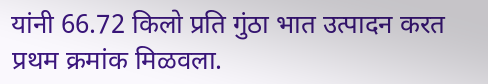यांनी 66.72 किलो प्रति गुंठा भात उत्पादन करत प्रथम क्रमांक मिळवला.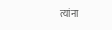त्यांना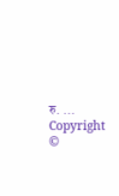रु. ...
Copyright ©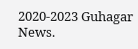2020-2023 Guhagar News.